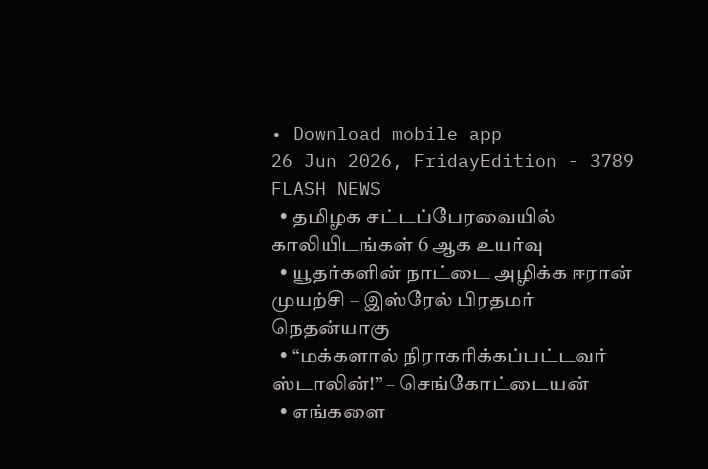• Download mobile app
26 Jun 2026, FridayEdition - 3789
FLASH NEWS
  • தமிழக சட்டப்பேரவையில் காலியிடங்கள் 6 ஆக உயர்வு
  • யூதர்களின் நாட்டை அழிக்க ஈரான் முயற்சி – இஸ்ரேல் பிரதமர் நெதன்யாகு
  • “மக்களால் நிராகரிக்கப்பட்டவர் ஸ்டாலின்!” – செங்கோட்டையன்
  • எங்களை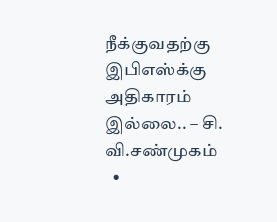நீக்குவதற்கு இபிஎஸ்க்கு அதிகாரம் இல்லை.. – சி. வி.சண்முகம்
  •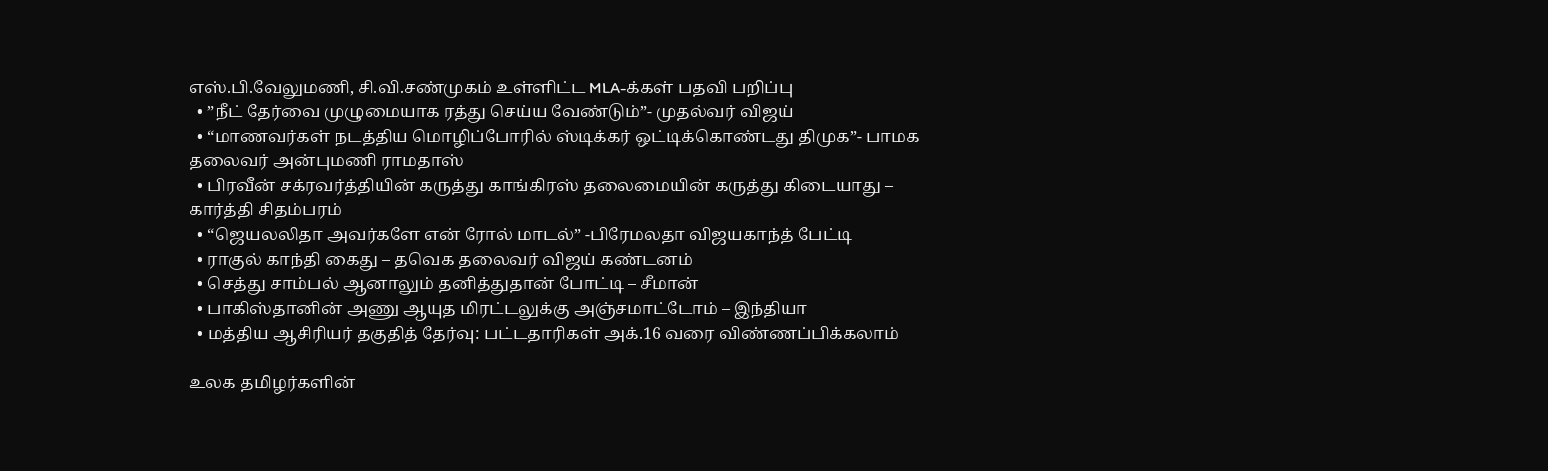எஸ்.பி.வேலுமணி, சி.வி.சண்முகம் உள்ளிட்ட MLA-க்கள் பதவி பறிப்பு
  • ”நீட் தேர்வை முழுமையாக ரத்து செய்ய வேண்டும்”- முதல்வர் விஜய்
  • “மாணவர்கள் நடத்திய மொழிப்போரில் ஸ்டிக்கர் ஒட்டிக்கொண்டது திமுக”- பாமக தலைவர் அன்புமணி ராமதாஸ்
  • பிரவீன் சக்ரவர்த்தியின் கருத்து காங்கிரஸ் தலைமையின் கருத்து கிடையாது – கார்த்தி சிதம்பரம்
  • “ஜெயலலிதா அவர்களே என் ரோல் மாடல்” -பிரேமலதா விஜயகாந்த் பேட்டி
  • ராகுல் காந்தி கைது – தவெக தலைவர் விஜய் கண்டனம்
  • செத்து சாம்பல் ஆனாலும் தனித்துதான் போட்டி – சீமான்
  • பாகிஸ்தானின் அணு ஆயுத மிரட்டலுக்கு அஞ்சமாட்டோம் – இந்தியா
  • மத்திய ஆசிரியர் தகுதித் தேர்வு: பட்டதாரிகள் அக்.16 வரை விண்ணப்பிக்கலாம்

உலக தமிழர்களின்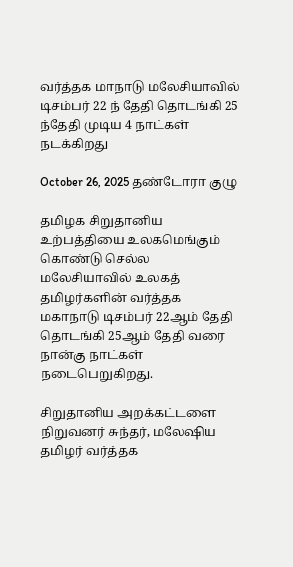வர்த்தக மாநாடு மலேசியாவில் டிசம்பர் 22 ந் தேதி தொடங்கி 25 ந்தேதி முடிய 4 நாட்கள் நடக்கிறது

October 26, 2025 தண்டோரா குழு

தமிழக சிறுதானிய உற்பத்தியை உலகமெங்கும் கொண்டு செல்ல மலேசியாவில் உலகத் தமிழர்களின் வர்த்தக மகாநாடு டிசம்பர் 22ஆம் தேதி தொடங்கி 25ஆம் தேதி வரை நான்கு நாட்கள் நடைபெறுகிறது.

சிறுதானிய அறக்கட்டளை நிறுவனர் சுந்தர், மலேஷிய தமிழர் வர்த்தக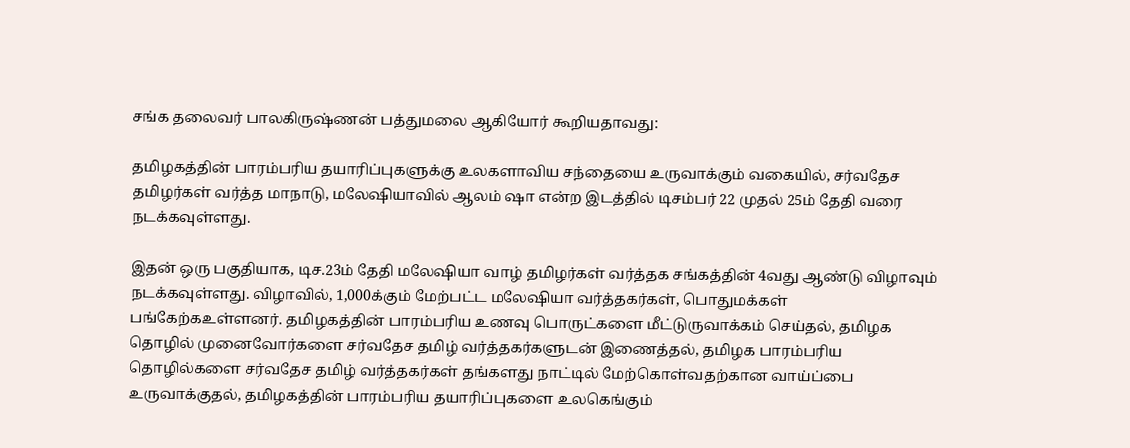சங்க தலைவர் பாலகிருஷ்ணன் பத்துமலை ஆகியோர் கூறியதாவது:

தமிழகத்தின் பாரம்பரிய தயாரிப்புகளுக்கு உலகளாவிய சந்தையை உருவாக்கும் வகையில், சர்வதேச தமிழர்கள் வர்த்த மாநாடு, மலேஷியாவில் ஆலம் ஷா என்ற இடத்தில் டிசம்பர் 22 முதல் 25ம் தேதி வரை நடக்கவுள்ளது.

இதன் ஒரு பகுதியாக, டிச.23ம் தேதி மலேஷியா வாழ் தமிழர்கள் வர்த்தக சங்கத்தின் 4வது ஆண்டு விழாவும் நடக்கவுள்ளது. விழாவில், 1,000க்கும் மேற்பட்ட மலேஷியா வர்த்தகர்கள், பொதுமக்கள் பங்கேற்கஉள்ளனர். தமிழகத்தின் பாரம்பரிய உணவு பொருட்களை மீட்டுருவாக்கம் செய்தல், தமிழக தொழில் முனைவோர்களை சர்வதேச தமிழ் வர்த்தகர்களுடன் இணைத்தல், தமிழக பாரம்பரிய தொழில்களை சர்வதேச தமிழ் வர்த்தகர்கள் தங்களது நாட்டில் மேற்கொள்வதற்கான வாய்ப்பை உருவாக்குதல், தமிழகத்தின் பாரம்பரிய தயாரிப்புகளை உலகெங்கும்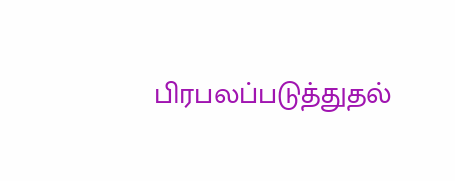பிரபலப்படுத்துதல்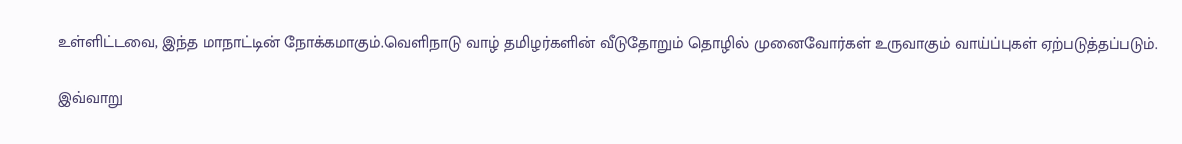உள்ளிட்டவை, இந்த மாநாட்டின் நோக்கமாகும்.வெளிநாடு வாழ் தமிழர்களின் வீடுதோறும் தொழில் முனைவோர்கள் உருவாகும் வாய்ப்புகள் ஏற்படுத்தப்படும்.

இவ்வாறு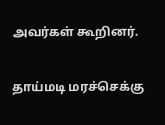அவர்கள் கூறினர்.

தாய்மடி மரச்செக்கு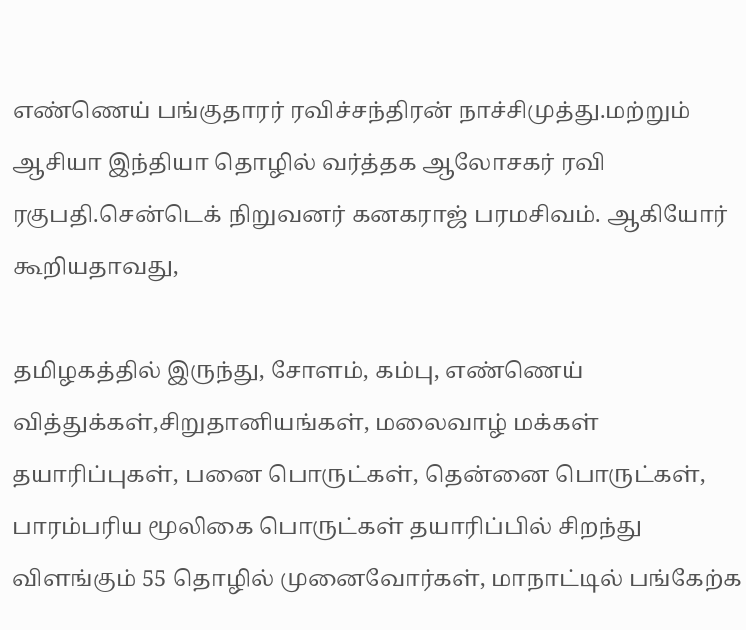எண்ணெய் பங்குதாரர் ரவிச்சந்திரன் நாச்சிமுத்து.மற்றும் ஆசியா இந்தியா தொழில் வர்த்தக ஆலோசகர் ரவி ரகுபதி.சென்டெக் நிறுவனர் கனகராஜ் பரமசிவம். ஆகியோர் கூறியதாவது,

தமிழகத்தில் இருந்து, சோளம், கம்பு, எண்ணெய் வித்துக்கள்,சிறுதானியங்கள், மலைவாழ் மக்கள் தயாரிப்புகள், பனை பொருட்கள், தென்னை பொருட்கள், பாரம்பரிய மூலிகை பொருட்கள் தயாரிப்பில் சிறந்து விளங்கும் 55 தொழில் முனைவோர்கள், மாநாட்டில் பங்கேற்க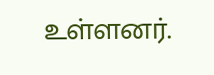உள்ளனர்.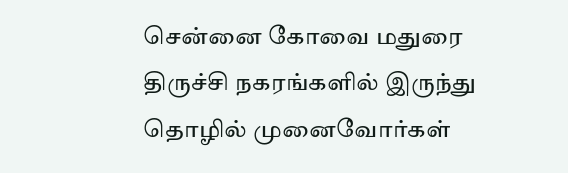சென்னை கோவை மதுரை திருச்சி நகரங்களில் இருந்து தொழில் முனைவோர்கள்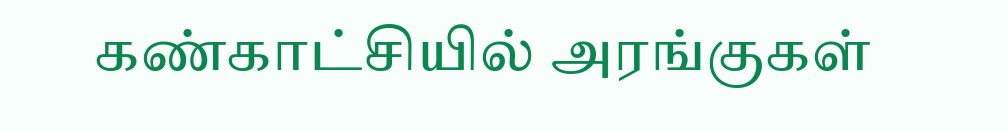கண்காட்சியில் அரங்குகள்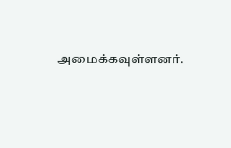அமைக்கவுள்ளனர்.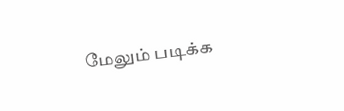மேலும் படிக்க